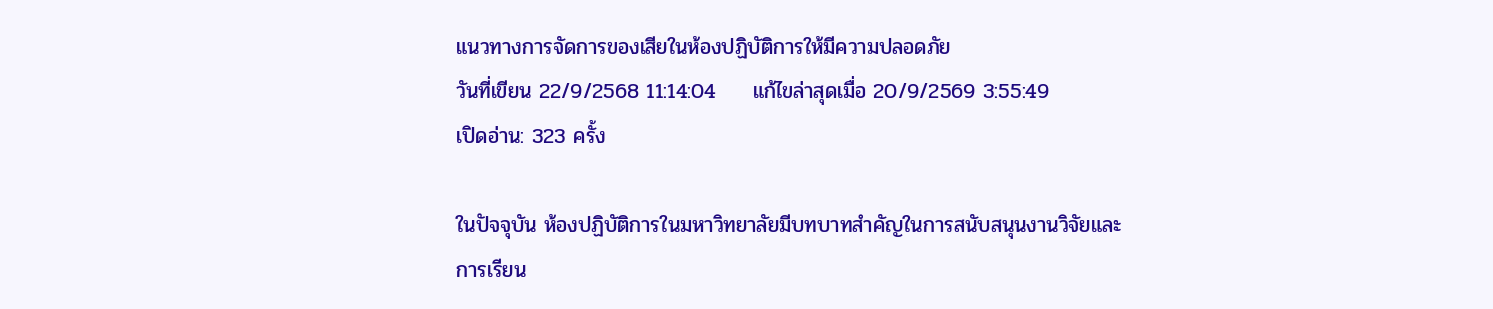แนวทางการจัดการของเสียในห้องปฏิบัติการให้มีความปลอดภัย
วันที่เขียน 22/9/2568 11:14:04     แก้ไขล่าสุดเมื่อ 20/9/2569 3:55:49
เปิดอ่าน: 323 ครั้ง

ในปัจจุบัน ห้องปฏิบัติการในมหาวิทยาลัยมีบทบาทสำคัญในการสนับสนุนงานวิจัยและการเรียน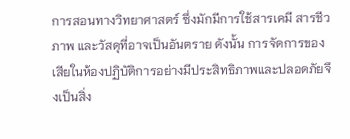การสอนทางวิทยาศาสตร์ ซึ่งมักมีการใช้สารเคมี สารชีวภาพ และวัสดุที่อาจเป็นอันตราย ดังนั้น การจัดการของเสียในห้องปฏิบัติการอย่างมีประสิทธิภาพและปลอดภัยจึงเป็นสิ่ง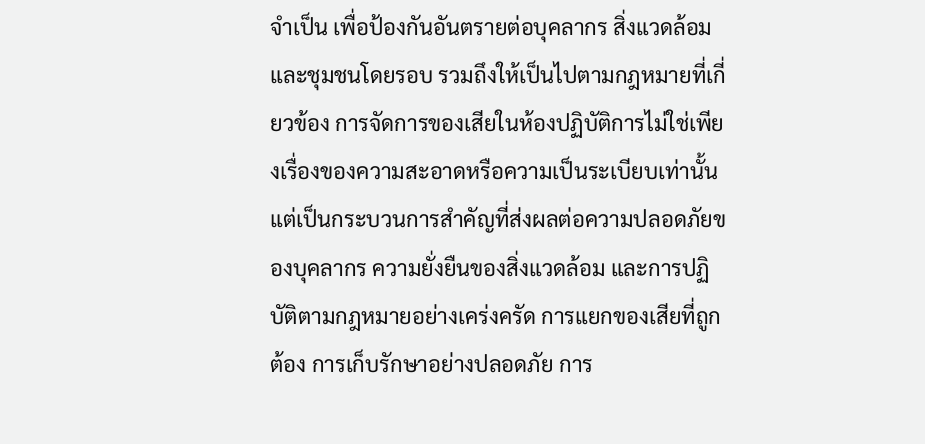จำเป็น เพื่อป้องกันอันตรายต่อบุคลากร สิ่งแวดล้อม และชุมชนโดยรอบ รวมถึงให้เป็นไปตามกฎหมายที่เกี่ยวข้อง การจัดการของเสียในห้องปฏิบัติการไม่ใช่เพียงเรื่องของความสะอาดหรือความเป็นระเบียบเท่านั้น แต่เป็นกระบวนการสำคัญที่ส่งผลต่อความปลอดภัยของบุคลากร ความยั่งยืนของสิ่งแวดล้อม และการปฏิบัติตามกฎหมายอย่างเคร่งครัด การแยกของเสียที่ถูกต้อง การเก็บรักษาอย่างปลอดภัย การ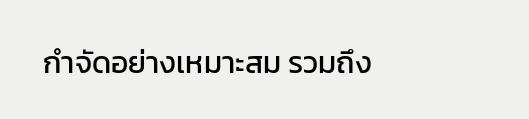กำจัดอย่างเหมาะสม รวมถึง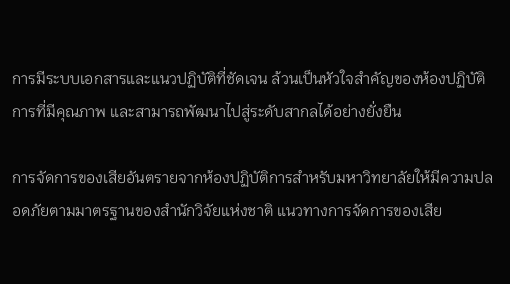การมีระบบเอกสารและแนวปฏิบัติที่ชัดเจน ล้วนเป็นหัวใจสำคัญของห้องปฏิบัติการที่มีคุณภาพ และสามารถพัฒนาไปสู่ระดับสากลได้อย่างยั่งยืน

การจัดการของเสียอันตรายจากห้องปฏิบัติการสำหรับมหาวิทยาลัยให้มีความปลอดภัยตามมาตรฐานของสำนักวิจัยแห่งชาติ แนวทางการจัดการของเสีย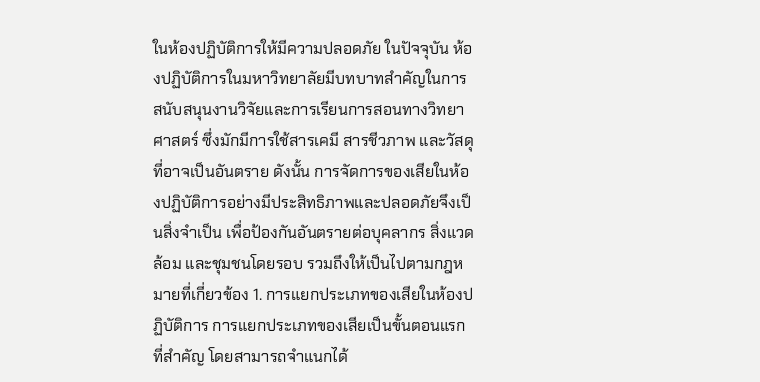ในห้องปฏิบัติการให้มีความปลอดภัย ในปัจจุบัน ห้องปฏิบัติการในมหาวิทยาลัยมีบทบาทสำคัญในการสนับสนุนงานวิจัยและการเรียนการสอนทางวิทยาศาสตร์ ซึ่งมักมีการใช้สารเคมี สารชีวภาพ และวัสดุที่อาจเป็นอันตราย ดังนั้น การจัดการของเสียในห้องปฏิบัติการอย่างมีประสิทธิภาพและปลอดภัยจึงเป็นสิ่งจำเป็น เพื่อป้องกันอันตรายต่อบุคลากร สิ่งแวดล้อม และชุมชนโดยรอบ รวมถึงให้เป็นไปตามกฎหมายที่เกี่ยวข้อง 1. การแยกประเภทของเสียในห้องปฏิบัติการ การแยกประเภทของเสียเป็นขั้นตอนแรกที่สำคัญ โดยสามารถจำแนกได้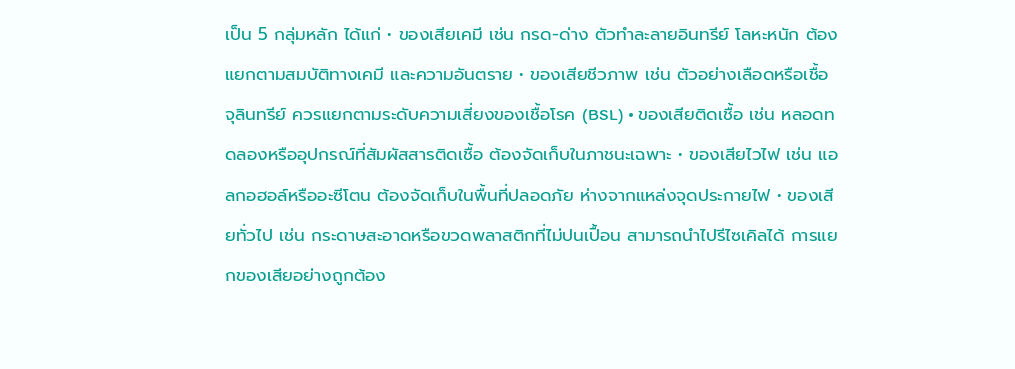เป็น 5 กลุ่มหลัก ได้แก่ • ของเสียเคมี เช่น กรด-ด่าง ตัวทำละลายอินทรีย์ โลหะหนัก ต้องแยกตามสมบัติทางเคมี และความอันตราย • ของเสียชีวภาพ เช่น ตัวอย่างเลือดหรือเชื้อจุลินทรีย์ ควรแยกตามระดับความเสี่ยงของเชื้อโรค (BSL) • ของเสียติดเชื้อ เช่น หลอดทดลองหรืออุปกรณ์ที่สัมผัสสารติดเชื้อ ต้องจัดเก็บในภาชนะเฉพาะ • ของเสียไวไฟ เช่น แอลกอฮอล์หรืออะซีโตน ต้องจัดเก็บในพื้นที่ปลอดภัย ห่างจากแหล่งจุดประกายไฟ • ของเสียทั่วไป เช่น กระดาษสะอาดหรือขวดพลาสติกที่ไม่ปนเปื้อน สามารถนำไปรีไซเคิลได้ การแยกของเสียอย่างถูกต้อง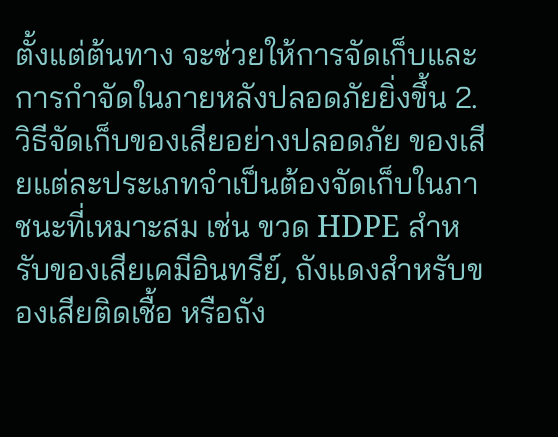ตั้งแต่ต้นทาง จะช่วยให้การจัดเก็บและการกำจัดในภายหลังปลอดภัยยิ่งขึ้น 2. วิธีจัดเก็บของเสียอย่างปลอดภัย ของเสียแต่ละประเภทจำเป็นต้องจัดเก็บในภาชนะที่เหมาะสม เช่น ขวด HDPE สำหรับของเสียเคมีอินทรีย์, ถังแดงสำหรับของเสียติดเชื้อ หรือถัง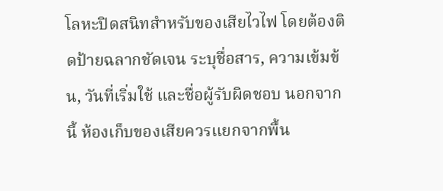โลหะปิดสนิทสำหรับของเสียไวไฟ โดยต้องติดป้ายฉลากชัดเจน ระบุชื่อสาร, ความเข้มข้น, วันที่เริ่มใช้ และชื่อผู้รับผิดชอบ นอกจากนี้ ห้องเก็บของเสียควรแยกจากพื้น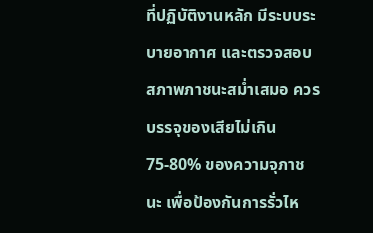ที่ปฏิบัติงานหลัก มีระบบระบายอากาศ และตรวจสอบสภาพภาชนะสม่ำเสมอ ควรบรรจุของเสียไม่เกิน 75-80% ของความจุภาชนะ เพื่อป้องกันการรั่วไห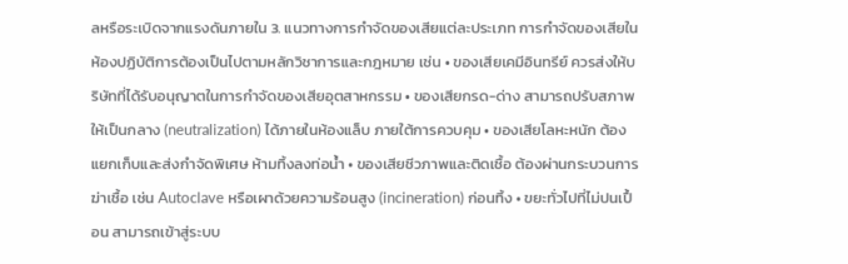ลหรือระเบิดจากแรงดันภายใน 3. แนวทางการกำจัดของเสียแต่ละประเภท การกำจัดของเสียในห้องปฏิบัติการต้องเป็นไปตามหลักวิชาการและกฎหมาย เช่น • ของเสียเคมีอินทรีย์ ควรส่งให้บริษัทที่ได้รับอนุญาตในการกำจัดของเสียอุตสาหกรรม • ของเสียกรด-ด่าง สามารถปรับสภาพให้เป็นกลาง (neutralization) ได้ภายในห้องแล็บ ภายใต้การควบคุม • ของเสียโลหะหนัก ต้องแยกเก็บและส่งกำจัดพิเศษ ห้ามทิ้งลงท่อน้ำ • ของเสียชีวภาพและติดเชื้อ ต้องผ่านกระบวนการฆ่าเชื้อ เช่น Autoclave หรือเผาด้วยความร้อนสูง (incineration) ก่อนทิ้ง • ขยะทั่วไปที่ไม่ปนเปื้อน สามารถเข้าสู่ระบบ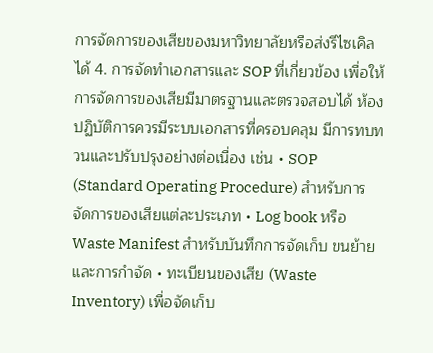การจัดการของเสียของมหาวิทยาลัยหรือส่งรีไซเคิลได้ 4. การจัดทำเอกสารและ SOP ที่เกี่ยวข้อง เพื่อให้การจัดการของเสียมีมาตรฐานและตรวจสอบได้ ห้องปฏิบัติการควรมีระบบเอกสารที่ครอบคลุม มีการทบทวนและปรับปรุงอย่างต่อเนื่อง เช่น • SOP (Standard Operating Procedure) สำหรับการจัดการของเสียแต่ละประเภท • Log book หรือ Waste Manifest สำหรับบันทึกการจัดเก็บ ขนย้าย และการกำจัด • ทะเบียนของเสีย (Waste Inventory) เพื่อจัดเก็บ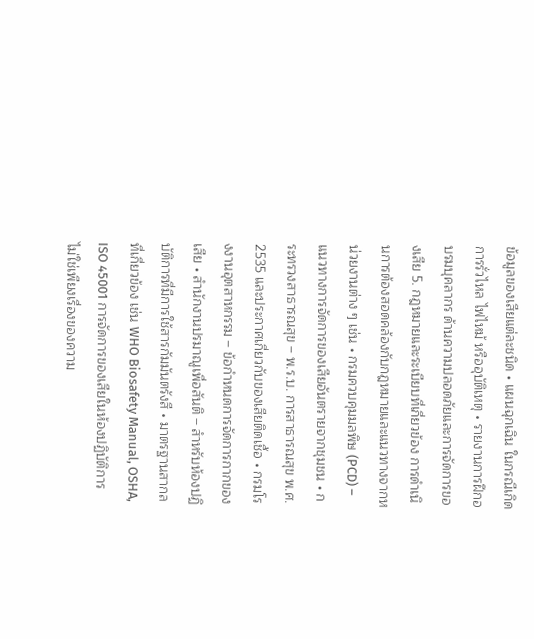ข้อมูลของเสียแต่ละชนิด • แผนฉุกเฉิน ในกรณีเกิดการรั่วไหล ไฟไหม้ หรืออุบัติเหตุ • รายงานการฝึกอบรมบุคลากร ด้านความปลอดภัยและการจัดการของเสีย 5. กฎหมายและระเบียบที่เกี่ยวข้อง การดำเนินการต้องสอดคล้องกับกฎหมายและแนวทางจากหน่วยงานต่าง ๆ เช่น • กรมควบคุมมลพิษ (PCD) – แนวทางการจัดการของเสียอันตรายจากชุมชน • กระทรวงสาธารณสุข – พ.ร.บ. การสาธารณสุข พ.ศ. 2535 และประกาศเกี่ยวกับของเสียติดเชื้อ • กรมโรงงานอุตสาหกรรม – ข้อกำหนดการจัดการกากของเสีย • สำนักงานปรมาณูเพื่อสันติ – สำหรับห้องปฏิบัติการที่มีการใช้สารกัมมันตรังสี • มาตรฐานสากลที่เกี่ยวข้อง เช่น WHO Biosafety Manual, OSHA, ISO 45001 การจัดการของเสียในห้องปฏิบัติการไม่ใช่เพียงเรื่องของความ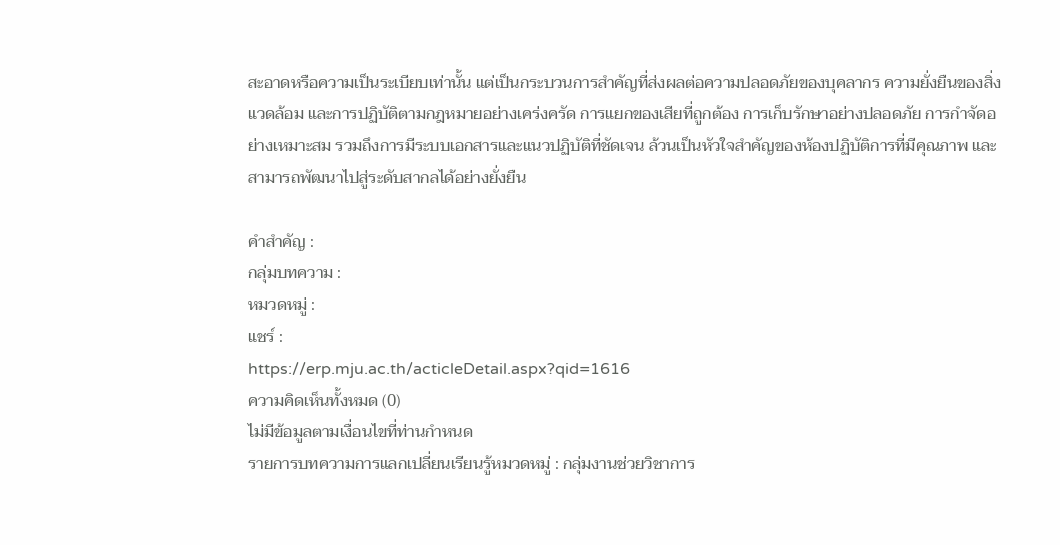สะอาดหรือความเป็นระเบียบเท่านั้น แต่เป็นกระบวนการสำคัญที่ส่งผลต่อความปลอดภัยของบุคลากร ความยั่งยืนของสิ่งแวดล้อม และการปฏิบัติตามกฎหมายอย่างเคร่งครัด การแยกของเสียที่ถูกต้อง การเก็บรักษาอย่างปลอดภัย การกำจัดอย่างเหมาะสม รวมถึงการมีระบบเอกสารและแนวปฏิบัติที่ชัดเจน ล้วนเป็นหัวใจสำคัญของห้องปฏิบัติการที่มีคุณภาพ และสามารถพัฒนาไปสู่ระดับสากลได้อย่างยั่งยืน

คำสำคัญ :
กลุ่มบทความ :
หมวดหมู่ :
แชร์ :
https://erp.mju.ac.th/acticleDetail.aspx?qid=1616
ความคิดเห็นทั้งหมด (0)
ไม่มีข้อมูลตามเงื่อนไขที่ท่านกำหนด
รายการบทความการแลกเปลี่ยนเรียนรู้หมวดหมู่ : กลุ่มงานช่วยวิชาการ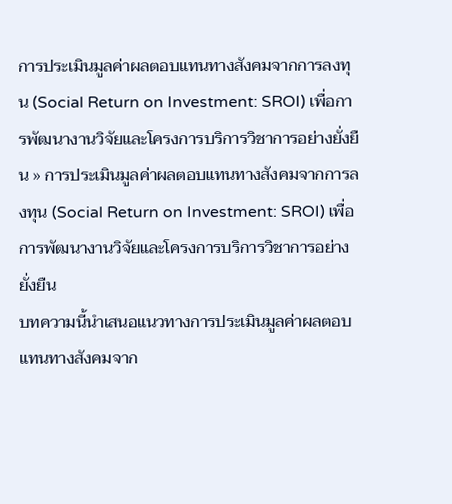การประเมินมูลค่าผลตอบแทนทางสังคมจากการลงทุน (Social Return on Investment: SROI) เพื่อการพัฒนางานวิจัยและโครงการบริการวิชาการอย่างยั่งยืน » การประเมินมูลค่าผลตอบแทนทางสังคมจากการลงทุน (Social Return on Investment: SROI) เพื่อการพัฒนางานวิจัยและโครงการบริการวิชาการอย่างยั่งยืน
บทความนี้นำเสนอแนวทางการประเมินมูลค่าผลตอบแทนทางสังคมจาก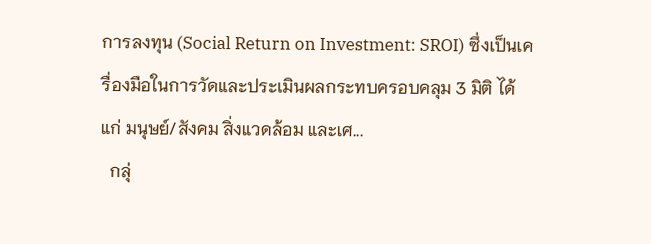การลงทุน (Social Return on Investment: SROI) ซึ่งเป็นเครื่องมือในการวัดและประเมินผลกระทบครอบคลุม 3 มิติ ได้แก่ มนุษย์/สังคม สิ่งแวดล้อม และเศ...
  กลุ่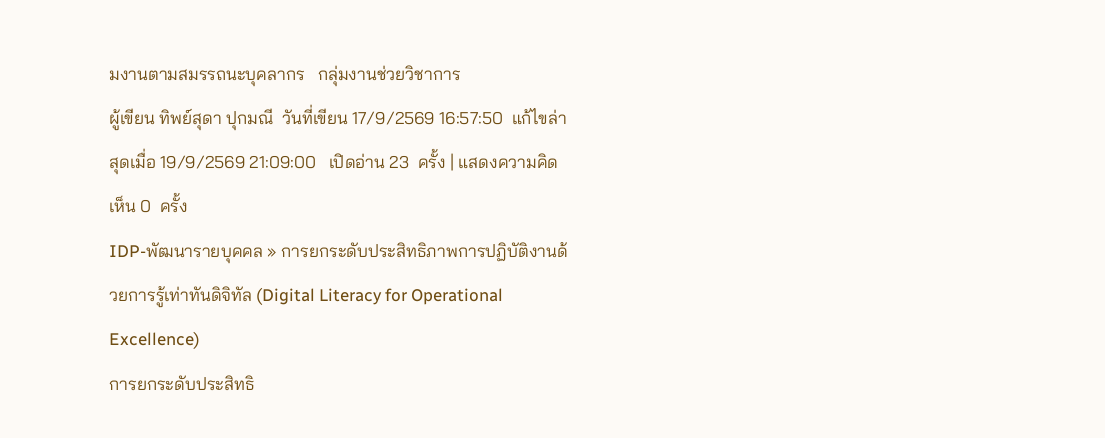มงานตามสมรรถนะบุคลากร   กลุ่มงานช่วยวิชาการ
ผู้เขียน ทิพย์สุดา ปุกมณี  วันที่เขียน 17/9/2569 16:57:50  แก้ไขล่าสุดเมื่อ 19/9/2569 21:09:00   เปิดอ่าน 23  ครั้ง | แสดงความคิดเห็น 0  ครั้ง
IDP-พัฒนารายบุคคล » การยกระดับประสิทธิภาพการปฏิบัติงานด้วยการรู้เท่าทันดิจิทัล (Digital Literacy for Operational Excellence)
การยกระดับประสิทธิ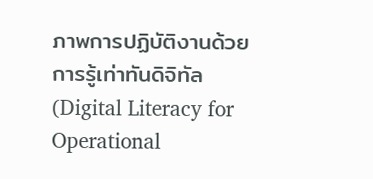ภาพการปฏิบัติงานด้วยการรู้เท่าทันดิจิทัล (Digital Literacy for Operational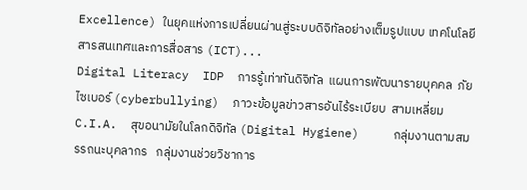Excellence) ในยุคแห่งการเปลี่ยนผ่านสู่ระบบดิจิทัลอย่างเต็มรูปแบบ เทคโนโลยีสารสนเทศและการสื่อสาร (ICT)...
Digital Literacy  IDP  การรู้เท่าทันดิจิทัล  แผนการพัฒนารายบุคคล  ภัยไซเบอร์ (cyberbullying)  ภาวะข้อมูลข่าวสารอันไร้ระเบียบ  สามเหลี่ยม C.I.A.  สุขอนามัยในโลกดิจิทัล (Digital Hygiene)     กลุ่มงานตามสมรรถนะบุคลากร   กลุ่มงานช่วยวิชาการ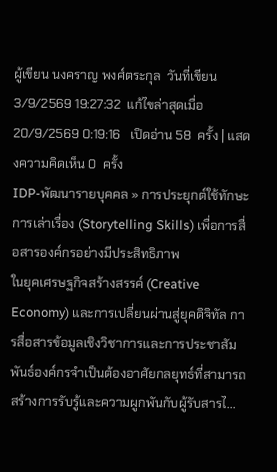ผู้เขียน นงคราญ พงศ์ตระกุล  วันที่เขียน 3/9/2569 19:27:32  แก้ไขล่าสุดเมื่อ 20/9/2569 0:19:16   เปิดอ่าน 58  ครั้ง | แสดงความคิดเห็น 0  ครั้ง
IDP-พัฒนารายบุคคล » การประยุกต์ใช้ทักษะการเล่าเรื่อง (Storytelling Skills) เพื่อการสื่อสารองค์กรอย่างมีประสิทธิภาพ
ในยุคเศรษฐกิจสร้างสรรค์ (Creative Economy) และการเปลี่ยนผ่านสู่ยุคดิจิทัล การสื่อสารข้อมูลเชิงวิชาการและการประชาสัมพันธ์องค์กรจำเป็นต้องอาศัยกลยุทธ์ที่สามารถสร้างการรับรู้และความผูกพันกับผู้รับสารไ...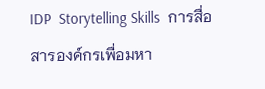IDP  Storytelling Skills  การสื่อสารองค์กรเพื่อมหา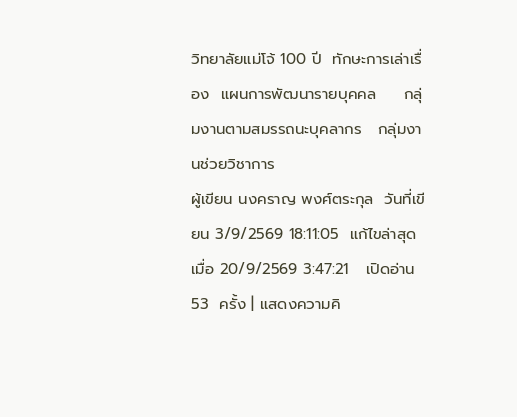วิทยาลัยแม่โจ้ 100 ปี  ทักษะการเล่าเรื่อง  แผนการพัฒนารายบุคคล     กลุ่มงานตามสมรรถนะบุคลากร   กลุ่มงานช่วยวิชาการ
ผู้เขียน นงคราญ พงศ์ตระกุล  วันที่เขียน 3/9/2569 18:11:05  แก้ไขล่าสุดเมื่อ 20/9/2569 3:47:21   เปิดอ่าน 53  ครั้ง | แสดงความคิ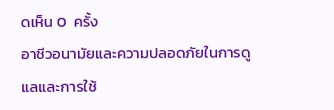ดเห็น 0  ครั้ง
อาชีวอนามัยและความปลอดภัยในการดูแลและการใช้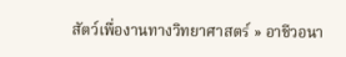สัตว์เพื่องานทางวิทยาศาสตร์ » อาชีวอนา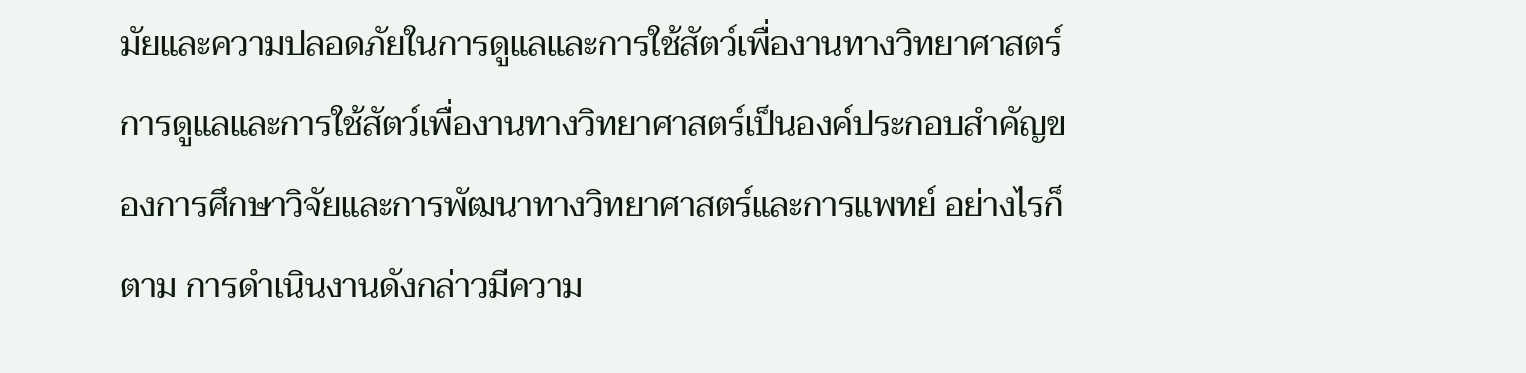มัยและความปลอดภัยในการดูแลและการใช้สัตว์เพื่องานทางวิทยาศาสตร์
การดูแลและการใช้สัตว์เพื่องานทางวิทยาศาสตร์เป็นองค์ประกอบสำคัญของการศึกษาวิจัยและการพัฒนาทางวิทยาศาสตร์และการแพทย์ อย่างไรก็ตาม การดำเนินงานดังกล่าวมีความ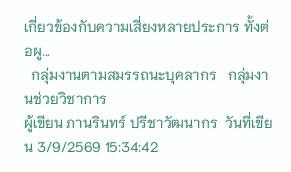เกี่ยวข้องกับความเสี่ยงหลายประการ ทั้งต่อผู...
  กลุ่มงานตามสมรรถนะบุคลากร   กลุ่มงานช่วยวิชาการ
ผู้เขียน ภานรินทร์ ปรีชาวัฒนากร  วันที่เขียน 3/9/2569 15:34:42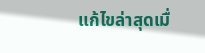แก้ไขล่าสุดเมื่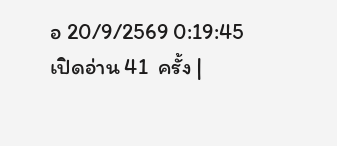อ 20/9/2569 0:19:45   เปิดอ่าน 41  ครั้ง |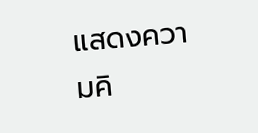แสดงความคิ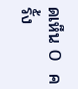ดเห็น 0  ครั้ง